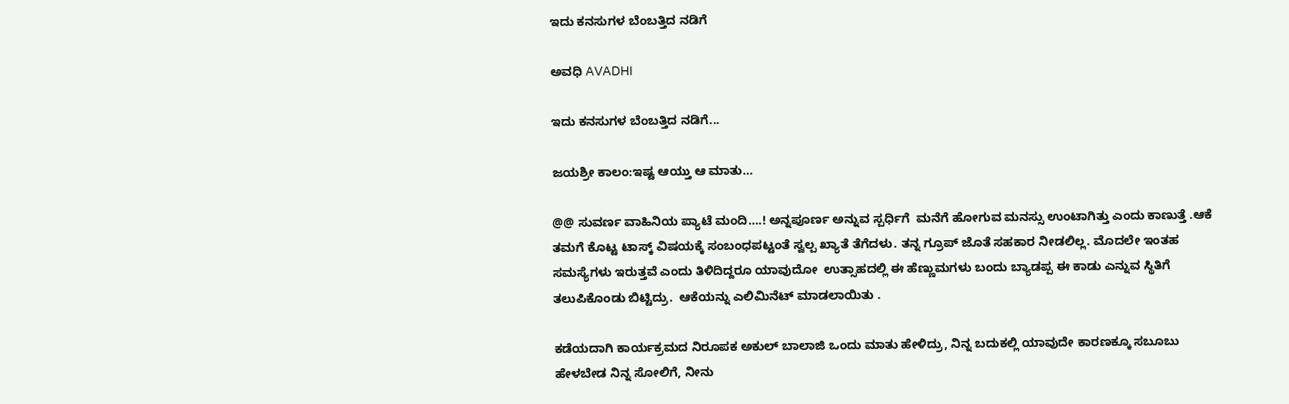ಇದು ಕನಸುಗಳ ಬೆಂಬತ್ತಿದ ನಡಿಗೆ‍

ಅವಧಿ AVADHI

ಇದು ಕನಸುಗಳ ಬೆಂಬತ್ತಿದ ನಡಿಗೆ...

ಜಯಶ್ರೀ ಕಾಲಂ:ಇಷ್ಟ ಆಯ್ತು ಆ ಮಾತು…

@@ ಸುವರ್ಣ ವಾಹಿನಿಯ ಪ್ಯಾಟೆ ಮಂದಿ….! ಅನ್ನಪೂರ್ಣ ಅನ್ನುವ ಸ್ಪರ್ಧಿಗೆ  ಮನೆಗೆ ಹೋಗುವ ಮನಸ್ಸು ಉಂಟಾಗಿತ್ತು ಎಂದು ಕಾಣುತ್ತೆ .ಆಕೆ ತಮಗೆ ಕೊಟ್ಟ ಟಾಸ್ಕ್ ವಿಷಯಕ್ಕೆ ಸಂಬಂಧಪಟ್ಟಂತೆ ಸ್ವಲ್ಪ ಖ್ಯಾತೆ ತೆಗೆದಳು. ತನ್ನ ಗ್ರೂಪ್ ಜೊತೆ ಸಹಕಾರ ನೀಡಲಿಲ್ಲ. ಮೊದಲೇ ಇಂತಹ ಸಮಸ್ಯೆಗಳು ಇರುತ್ತವೆ ಎಂದು ತಿಳಿದಿದ್ದರೂ ಯಾವುದೋ  ಉತ್ಸಾಹದಲ್ಲಿ ಈ ಹೆಣ್ಣುಮಗಳು ಬಂದು ಬ್ಯಾಡಪ್ಪ ಈ ಕಾಡು ಎನ್ನುವ ಸ್ಥಿತಿಗೆ ತಲುಪಿಕೊಂಡು ಬಿಟ್ಟಿದ್ರು.  ಆಕೆಯನ್ನು ಎಲಿಮಿನೆಟ್ ಮಾಡಲಾಯಿತು .

ಕಡೆಯದಾಗಿ ಕಾರ್ಯಕ್ರಮದ ನಿರೂಪಕ ಅಕುಲ್ ಬಾಲಾಜಿ ಒಂದು ಮಾತು ಹೇಳಿದ್ರು, ನಿನ್ನ ಬದುಕಲ್ಲಿ ಯಾವುದೇ ಕಾರಣಕ್ಕೂ ಸಬೂಬು ಹೇಳಬೇಡ ನಿನ್ನ ಸೋಲಿಗೆ, ನೀನು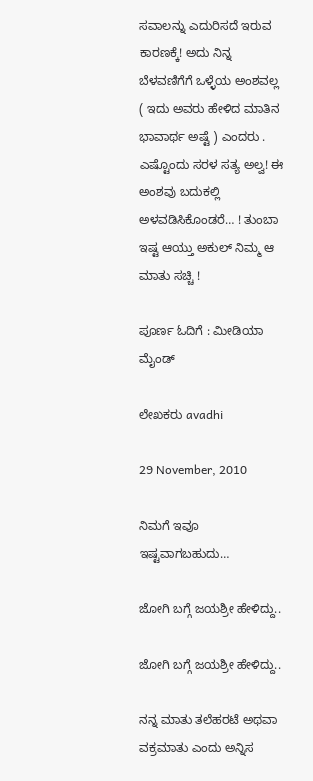ಸವಾಲನ್ನು ಎದುರಿಸದೆ ಇರುವ ಕಾರಣಕ್ಕೆ! ಅದು ನಿನ್ನ ಬೆಳವಣಿಗೆಗೆ ಒಳ್ಳೆಯ ಅಂಶವಲ್ಲ ( ಇದು ಅವರು ಹೇಳಿದ ಮಾತಿನ ಭಾವಾರ್ಥ ಅಷ್ಟೆ ) ಎಂದರು . ಎಷ್ಟೊಂದು ಸರಳ ಸತ್ಯ ಅಲ್ವ! ಈ ಅಂಶವು ಬದುಕಲ್ಲಿ ಅಳವಡಿಸಿಕೊಂಡರೆ… ! ತುಂಬಾ ಇಷ್ಟ ಆಯ್ತು ಅಕುಲ್ ನಿಮ್ಮ ಆ ಮಾತು ಸಚ್ಚಿ !

ಪೂರ್ಣ ಓದಿಗೆ : ಮೀಡಿಯಾ ಮೈಂಡ್

ಲೇಖಕರು avadhi

29 November, 2010

ನಿಮಗೆ ಇವೂ ಇಷ್ಟವಾಗಬಹುದು…

ಜೋಗಿ ಬಗ್ಗೆ ಜಯಶ್ರೀ ಹೇಳಿದ್ದು..

ಜೋಗಿ ಬಗ್ಗೆ ಜಯಶ್ರೀ ಹೇಳಿದ್ದು..

ನನ್ನ ಮಾತು ತಲೆಹರಟೆ ಅಥವಾ ವಕ್ರಮಾತು ಎಂದು ಅನ್ನಿಸ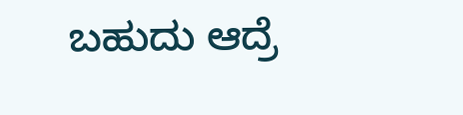ಬಹುದು ಆದ್ರೆ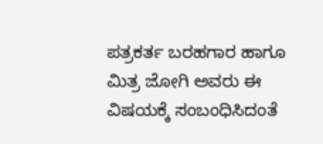ಪತ್ರಕರ್ತ ಬರಹಗಾರ ಹಾಗೂ ಮಿತ್ರ ಜೋಗಿ ಅವರು ಈ ವಿಷಯಕ್ಕೆ ಸಂಬಂಧಿಸಿದಂತೆ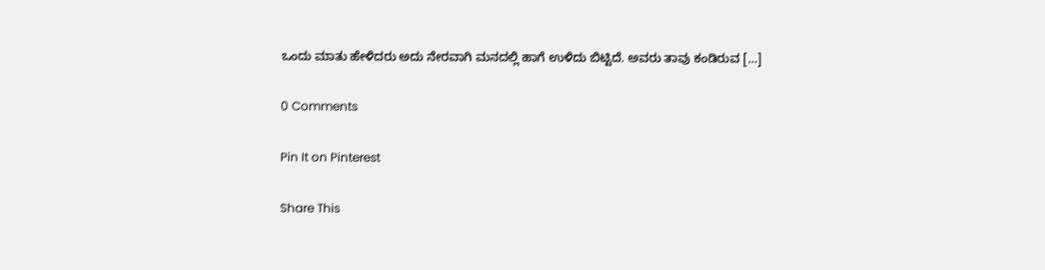ಒಂದು ಮಾತು ಹೇಳಿದರು ಅದು ನೇರವಾಗಿ ಮನದಲ್ಲಿ ಹಾಗೆ ಉಳಿದು ಬಿಟ್ಟಿದೆ. ಅವರು ತಾವು ಕಂಡಿರುವ […]

0 Comments

Pin It on Pinterest

Share This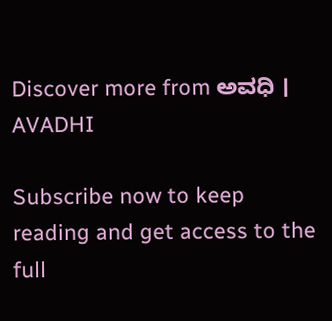Discover more from ಅವಧಿ । AVADHI

Subscribe now to keep reading and get access to the full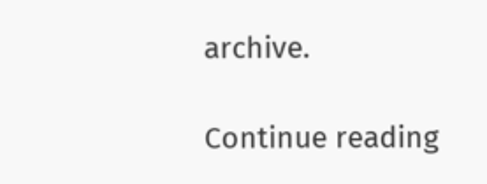archive.

Continue reading